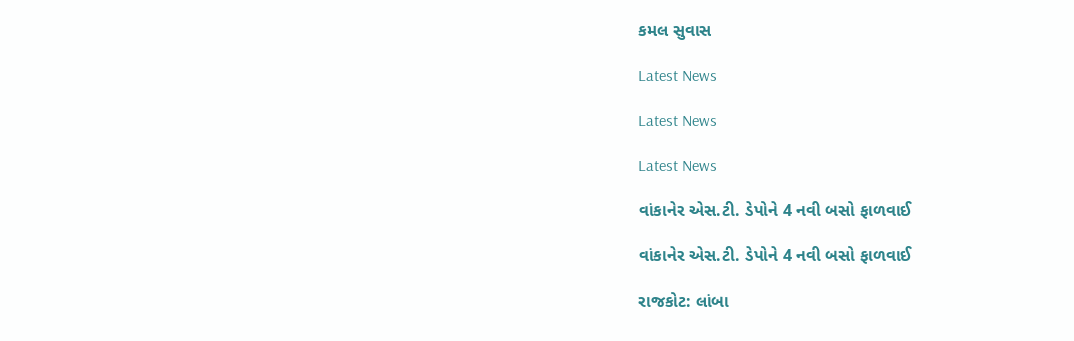કમલ સુવાસ

Latest News

Latest News

Latest News

વાંકાનેર એસ.ટી. ડેપોને 4 નવી બસો ફાળવાઈ

વાંકાનેર એસ.ટી. ડેપોને 4 નવી બસો ફાળવાઈ

રાજકોટ: લાંબા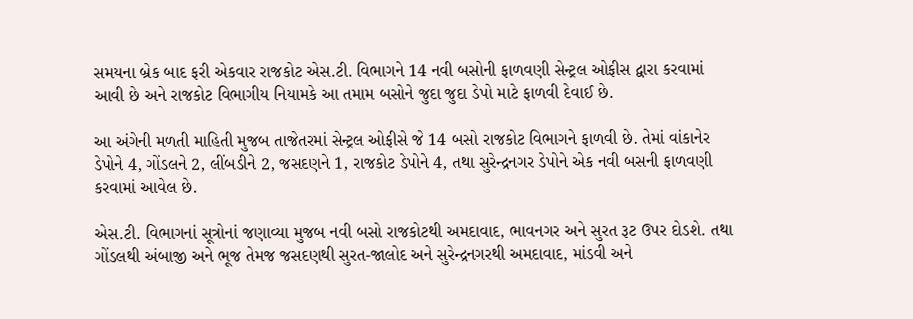સમયના બ્રેક બાદ ફરી એકવાર રાજકોટ એસ.ટી. વિભાગને 14 નવી બસોની ફાળવણી સેન્ટ્રલ ઓફીસ દ્વારા કરવામાં આવી છે અને રાજકોટ વિભાગીય નિયામકે આ તમામ બસોને જુદા જુદા ડેપો માટે ફાળવી દેવાઈ છે.

આ અંગેની મળતી માહિતી મુજબ તાજેતરમાં સેન્ટ્રલ ઓફીસે જે 14 બસો રાજકોટ વિભાગને ફાળવી છે. તેમાં વાંકાનેર ડેપોને 4, ગોંડલને 2, લીંબડીને 2, જસદણને 1, રાજકોટ ડેપોને 4, તથા સુરેન્દ્રનગર ડેપોને એક નવી બસની ફાળવણી કરવામાં આવેલ છે.

એસ.ટી. વિભાગનાં સૂત્રોનાં જણાવ્યા મુજબ નવી બસો રાજકોટથી અમદાવાદ, ભાવનગર અને સુરત રૂટ ઉપર દોડશે. તથા ગોંડલથી અંબાજી અને ભૂજ તેમજ જસદણથી સુરત-જાલોદ અને સુરેન્દ્રનગરથી અમદાવાદ, માંડવી અને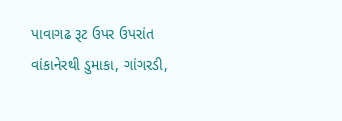પાવાગઢ રૂટ ઉપર ઉપરાંત વાંકાનેરથી ડુમાકા, ગાંગરડી,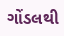ગોંડલથી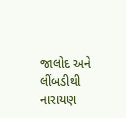જાલોદ અને લીંબડીથી નારાયણ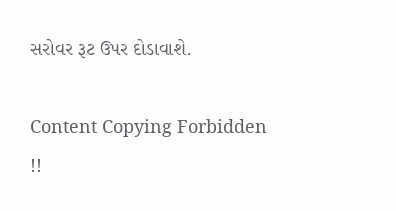સરોવર રૂટ ઉપર દોડાવાશે.

Content Copying Forbidden !!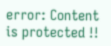error: Content is protected !!